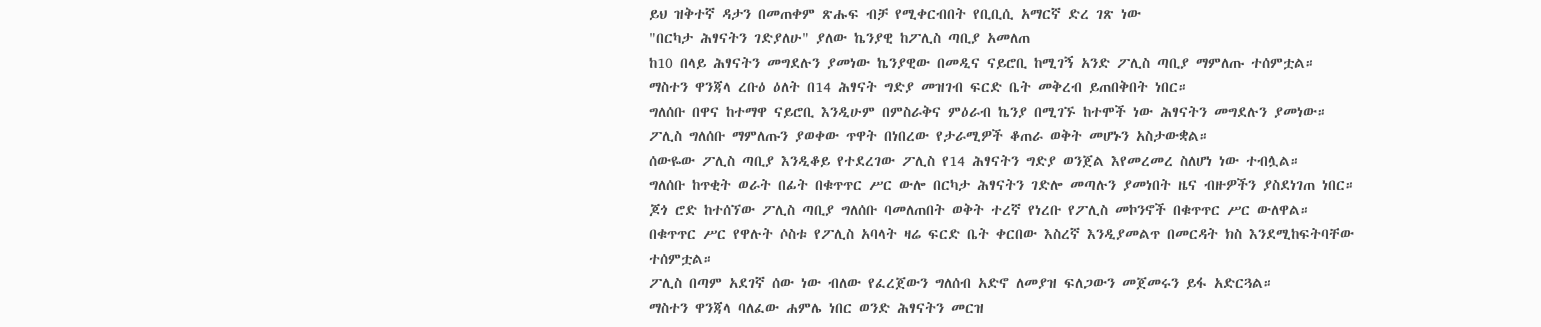ይህ ዝቅተኛ ዳታን በመጠቀም ጽሑፍ ብቻ የሚቀርብበት የቢቢሲ አማርኛ ድረ ገጽ ነው
"በርካታ ሕፃናትን ገድያለሁ" ያለው ኬንያዊ ከፖሊስ ጣቢያ አመለጠ
ከ10 በላይ ሕፃናትን መግደሉን ያመነው ኬንያዊው በመዲና ናይሮቢ ከሚገኝ አንድ ፖሊስ ጣቢያ ማምለጡ ተሰምቷል።
ማስተን ዋንጃላ ረቡዕ ዕለት በ14 ሕፃናት ግድያ መዝገብ ፍርድ ቤት መቅረብ ይጠበቅበት ነበር።
ግለሰቡ በዋና ከተማዋ ናይሮቢ እንዲሁም በምስራቅና ምዕራብ ኬንያ በሚገኙ ከተሞች ነው ሕፃናትን መግደሉን ያመነው።
ፖሊስ ግለሰቡ ማምለጡን ያወቀው ጥዋት በነበረው የታራሚዎች ቆጠራ ወቅት መሆኑን አስታውቋል።
ሰውዬው ፖሊስ ጣቢያ እንዲቆይ የተደረገው ፖሊስ የ14 ሕፃናትን ግድያ ወንጀል እየመረመረ ስለሆነ ነው ተብሏል።
ግለሰቡ ከጥቂት ወራት በፊት በቁጥጥር ሥር ውሎ በርካታ ሕፃናትን ገድሎ መጣሉን ያመነበት ዜና ብዙዎችን ያስደነገጠ ነበር።
ጆጎ ሮድ ከተሰኘው ፖሊስ ጣቢያ ግለሰቡ ባመለጠበት ወቅት ተረኛ የነረቡ የፖሊስ መኮንኖች በቁጥጥር ሥር ውለዋል።
በቁጥጥር ሥር የዋሉት ሶስቱ የፖሊስ አባላት ዛሬ ፍርድ ቤት ቀርበው እስረኛ እንዲያመልጥ በመርዳት ክስ እንደሚከፍትባቸው ተሰምቷል።
ፖሊስ በጣም አደገኛ ሰው ነው ብለው የፈረጀውን ግለሰብ አድኖ ለመያዝ ፍለጋውን መጀመሩን ይፋ አድርጓል።
ማስተን ዋንጃላ ባለፈው ሐምሌ ነበር ወንድ ሕፃናትን መርዝ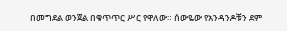በመግደል ወንጀል በቁጥጥር ሥር የዋለው። ሰውዬው የአንዳንዶቹን ደም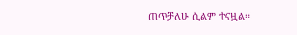ጠጥቻለሁ ሲልም ተናዟል።